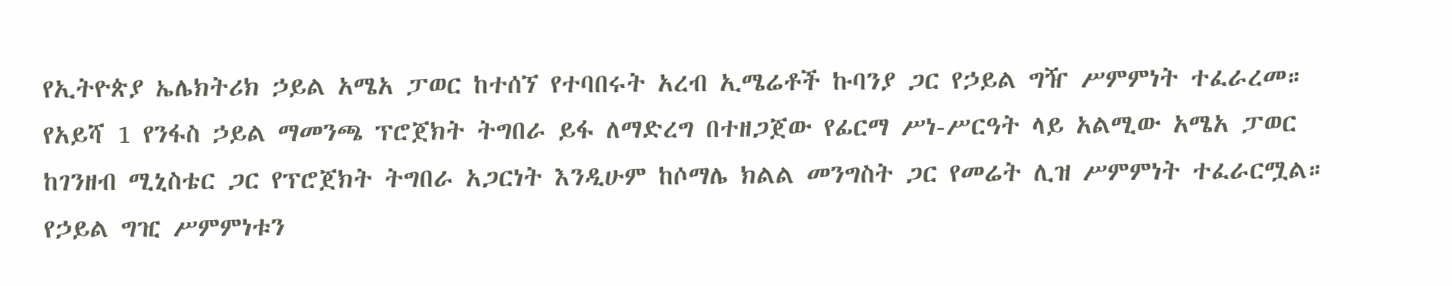የኢትዮጵያ ኤሌክትሪክ ኃይል አሜአ ፓወር ከተሰኘ የተባበሩት አረብ ኢሜሬቶች ኩባንያ ጋር የኃይል ግዥ ሥምምነት ተፈራረመ።
የአይሻ 1 የንፋስ ኃይል ማመንጫ ፕሮጀክት ትግበራ ይፋ ለማድረግ በተዘጋጀው የፊርማ ሥነ-ሥርዓት ላይ አልሚው አሜአ ፓወር ከገንዘብ ሚኒስቴር ጋር የፕሮጀክት ትግበራ አጋርነት እንዲሁም ከሶማሌ ክልል መንግስት ጋር የመሬት ሊዝ ሥምምነት ተፈራርሟል።
የኃይል ግዢ ሥምምነቱን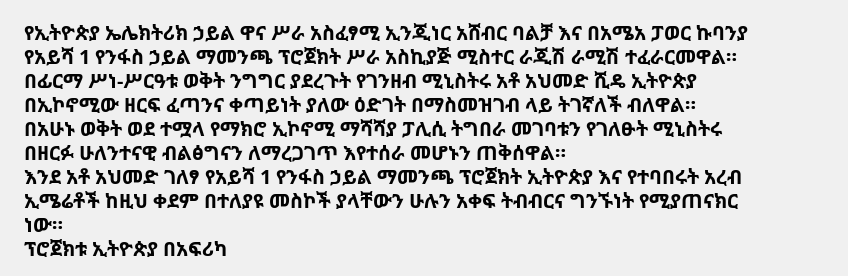የኢትዮጵያ ኤሌክትሪክ ኃይል ዋና ሥራ አስፈፃሚ ኢንጂነር አሸብር ባልቻ እና በአሜአ ፓወር ኩባንያ የአይሻ 1 የንፋስ ኃይል ማመንጫ ፕሮጀክት ሥራ አስኪያጅ ሚስተር ራጂሽ ራሚሽ ተፈራርመዋል።
በፊርማ ሥነ-ሥርዓቱ ወቅት ንግግር ያደረጉት የገንዘብ ሚኒስትሩ አቶ አህመድ ሺዴ ኢትዮጵያ በኢኮኖሚው ዘርፍ ፈጣንና ቀጣይነት ያለው ዕድገት በማስመዝገብ ላይ ትገኛለች ብለዋል።
በአሁኑ ወቅት ወደ ተሟላ የማክሮ ኢኮኖሚ ማሻሻያ ፓሊሲ ትግበራ መገባቱን የገለፁት ሚኒስትሩ በዘርፉ ሁለንተናዊ ብልፅግናን ለማረጋገጥ እየተሰራ መሆኑን ጠቅሰዋል።
እንደ አቶ አህመድ ገለፃ የአይሻ 1 የንፋስ ኃይል ማመንጫ ፕሮጀክት ኢትዮጵያ እና የተባበሩት አረብ ኢሜሬቶች ከዚህ ቀደም በተለያዩ መስኮች ያላቸውን ሁሉን አቀፍ ትብብርና ግንኙነት የሚያጠናክር ነው።
ፕሮጀክቱ ኢትዮጵያ በአፍሪካ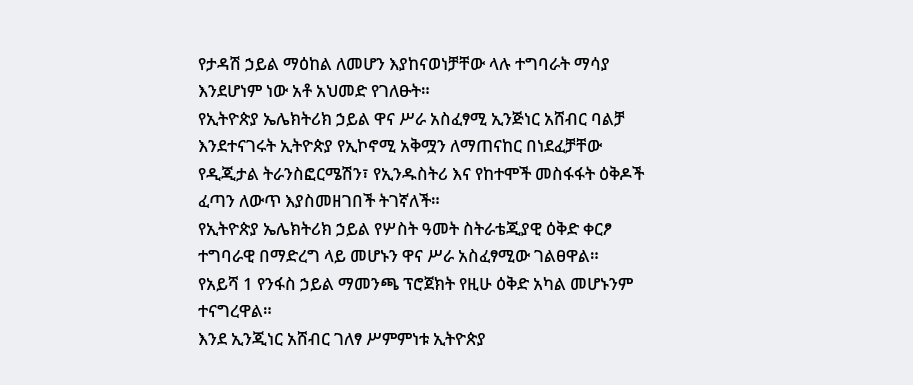የታዳሽ ኃይል ማዕከል ለመሆን እያከናወነቻቸው ላሉ ተግባራት ማሳያ እንደሆነም ነው አቶ አህመድ የገለፁት።
የኢትዮጵያ ኤሌክትሪክ ኃይል ዋና ሥራ አስፈፃሚ ኢንጅነር አሸብር ባልቻ እንደተናገሩት ኢትዮጵያ የኢኮኖሚ አቅሟን ለማጠናከር በነደፈቻቸው የዲጂታል ትራንስፎርሜሽን፣ የኢንዱስትሪ እና የከተሞች መስፋፋት ዕቅዶች ፈጣን ለውጥ እያስመዘገበች ትገኛለች።
የኢትዮጵያ ኤሌክትሪክ ኃይል የሦስት ዓመት ስትራቴጂያዊ ዕቅድ ቀርፆ ተግባራዊ በማድረግ ላይ መሆኑን ዋና ሥራ አስፈፃሚው ገልፀዋል።
የአይሻ 1 የንፋስ ኃይል ማመንጫ ፕሮጀክት የዚሁ ዕቅድ አካል መሆኑንም ተናግረዋል።
እንደ ኢንጂነር አሸብር ገለፃ ሥምምነቱ ኢትዮጵያ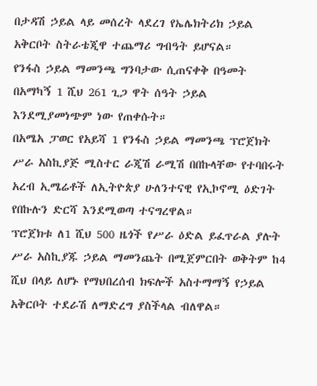በታዳሽ ኃይል ላይ መሰረት ላደረገ የኤሌክትሪክ ኃይል አቅርቦት ስትራቴጂዋ ተጨማሪ ግብዓት ይሆናል።
የንፋስ ኃይል ማመንጫ ግንባታው ሲጠናቀቅ በዓመት በአማካኝ 1 ሺህ 261 ጊጋ ዋት ሰዓት ኃይል እንደሚያመነጭም ነው የጠቀሱት።
በአሜአ ፓወር የአይሻ 1 የንፋስ ኃይል ማመንጫ ፕሮጀክት ሥራ አስኪያጅ ሚስተር ራጂሽ ራሚሽ በበኩላቸው የተባበሩት አረብ ኢሜሬቶች ለኢትዮጵያ ሁለንተናዊ የኢኮኖሚ ዕድገት የበኩሉን ድርሻ እንደሚወጣ ተናግረዋል።
ፕሮጀክቱ ለ1 ሺህ 500 ዜጎች የሥራ ዕድል ይፈጥራል ያሉት ሥራ አስኪያጁ ኃይል ማመንጨት በሚጀምርበት ወቅትም ከ4 ሺህ በላይ ለሆኑ የማህበረሰብ ክፍሎች አስተማማኝ የኃይል አቅርቦት ተደራሽ ለማድረግ ያስችላል ብለዋል።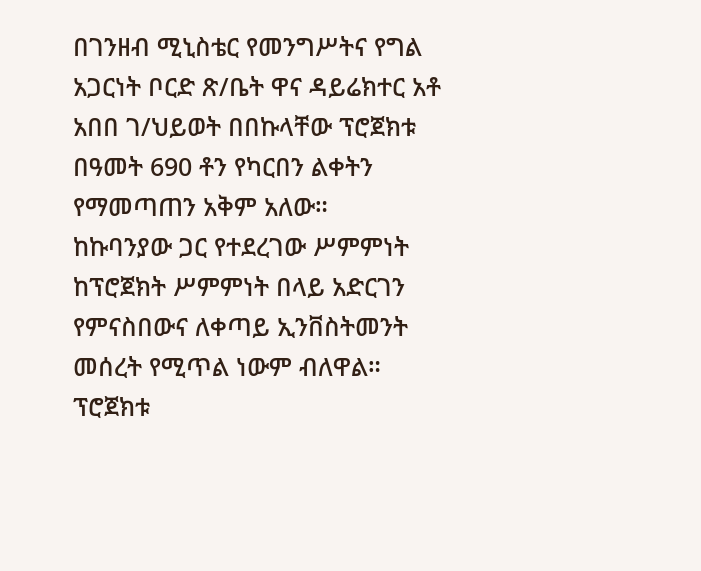በገንዘብ ሚኒስቴር የመንግሥትና የግል አጋርነት ቦርድ ጽ/ቤት ዋና ዳይሬክተር አቶ አበበ ገ/ህይወት በበኩላቸው ፕሮጀክቱ በዓመት 690 ቶን የካርበን ልቀትን የማመጣጠን አቅም አለው።
ከኩባንያው ጋር የተደረገው ሥምምነት ከፕሮጀክት ሥምምነት በላይ አድርገን የምናስበውና ለቀጣይ ኢንቨስትመንት መሰረት የሚጥል ነውም ብለዋል።
ፕሮጀክቱ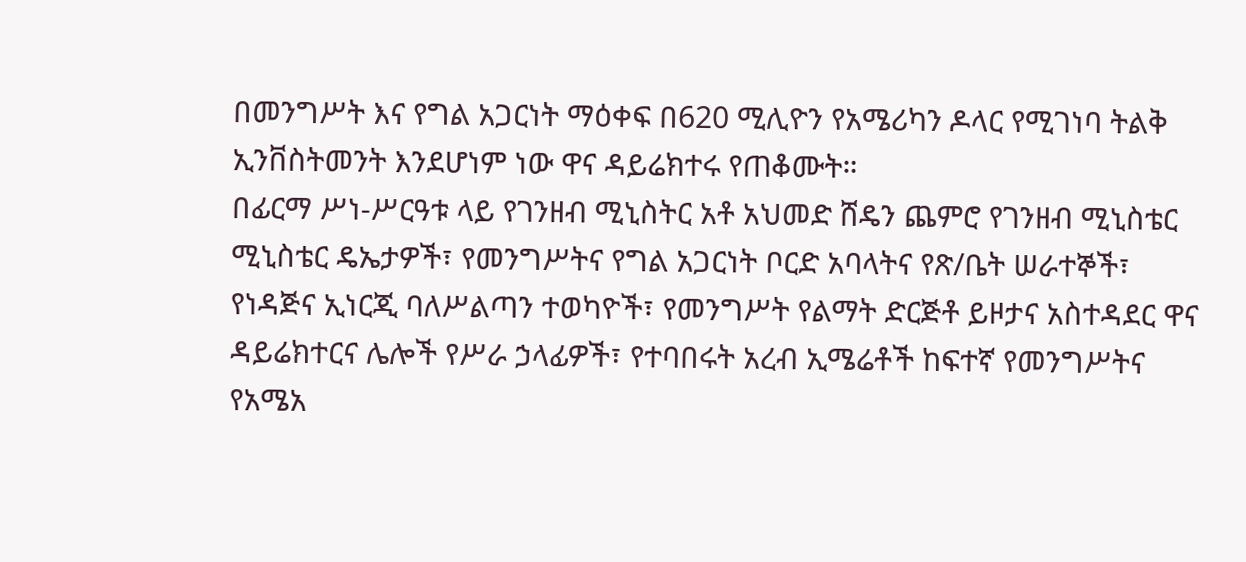በመንግሥት እና የግል አጋርነት ማዕቀፍ በ620 ሚሊዮን የአሜሪካን ዶላር የሚገነባ ትልቅ ኢንቨስትመንት እንደሆነም ነው ዋና ዳይሬክተሩ የጠቆሙት።
በፊርማ ሥነ-ሥርዓቱ ላይ የገንዘብ ሚኒስትር አቶ አህመድ ሸዴን ጨምሮ የገንዘብ ሚኒስቴር ሚኒስቴር ዴኤታዎች፣ የመንግሥትና የግል አጋርነት ቦርድ አባላትና የጽ/ቤት ሠራተኞች፣ የነዳጅና ኢነርጂ ባለሥልጣን ተወካዮች፣ የመንግሥት የልማት ድርጅቶ ይዞታና አስተዳደር ዋና ዳይሬክተርና ሌሎች የሥራ ኃላፊዎች፣ የተባበሩት አረብ ኢሜሬቶች ከፍተኛ የመንግሥትና የአሜአ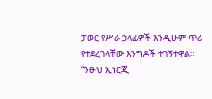ፓወር የሥራ ኃላፊዎች እንዲሁም ጥሪ የተደረገላቸው እንግዶች ተገኝተዋል።
“ንፁህ ኢነርጂ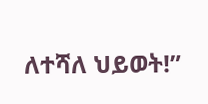ለተሻለ ህይወት!”